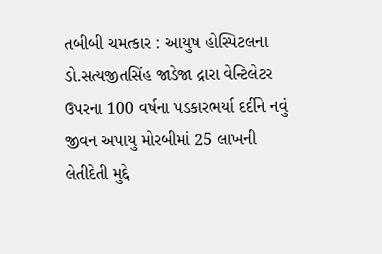તબીબી ચમત્કાર : આયુષ હોસ્પિટલના ડો.સત્યજીતસિંહ જાડેજા દ્રારા વેન્ટિલેટર ઉપરના 100 વર્ષના પડકારભર્યા દર્દીને નવું જીવન અપાયુ મોરબીમાં 25 લાખની લેતીદેતી મુદ્દે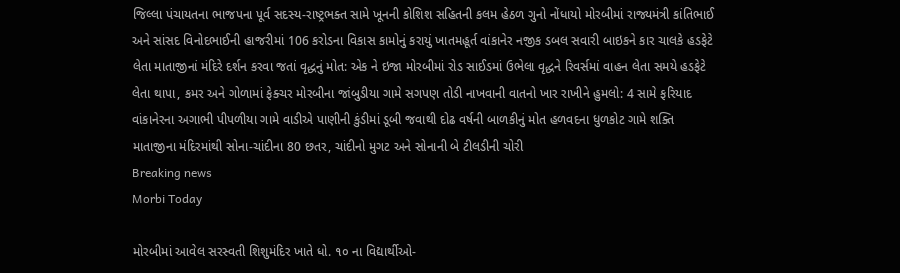જિલ્લા પંચાયતના ભાજપના પૂર્વ સદસ્ય-રાષ્ટ્રભક્ત સામે ખૂનની કોશિશ સહિતની કલમ હેઠળ ગુનો નોંધાયો મોરબીમાં રાજ્યમંત્રી કાંતિભાઈ અને સાંસદ વિનોદભાઈની હાજરીમાં 106 કરોડના વિકાસ કામોનું કરાયું ખાતમહૂર્ત વાંકાનેર નજીક ડબલ સવારી બાઇકને કાર ચાલકે હડફેટે લેતા માતાજીનાં મંદિરે દર્શન કરવા જતાં વૃદ્ધનું મોત: એક ને ઇજા મોરબીમાં રોડ સાઈડમાં ઉભેલા વૃદ્ધને રિવર્સમાં વાહન લેતા સમયે હડફેટે લેતા થાપા, કમર અને ગોળામાં ફેક્ચર મોરબીના જાંબુડીયા ગામે સગપણ તોડી નાખવાની વાતનો ખાર રાખીને હુમલો: 4 સામે ફરિયાદ વાંકાનેરના અગાભી પીપળીયા ગામે વાડીએ પાણીની કુંડીમાં ડૂબી જવાથી દોઢ વર્ષની બાળકીનું મોત હળવદના ધુળકોટ ગામે શક્તિ માતાજીના મંદિરમાંથી સોના-ચાંદીના 80 છતર, ચાંદીનો મુગટ અને સોનાની બે ટીલડીની ચોરી
Breaking news
Morbi Today

મોરબીમાં આવેલ સરસ્વતી શિશુમંદિર ખાતે ધો. ૧૦ ના વિદ્યાર્થીઓ-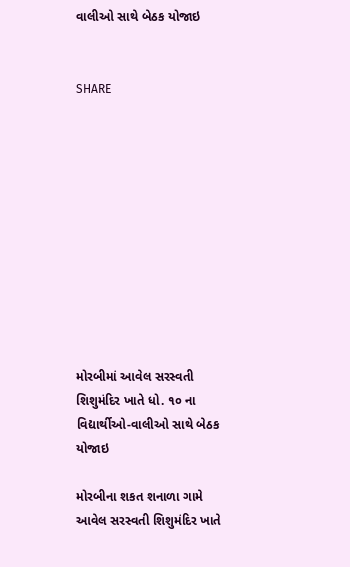વાલીઓ સાથે બેઠક યોજાઇ


SHARE











મોરબીમાં આવેલ સરસ્વતી શિશુમંદિર ખાતે ધો. ૧૦ ના વિદ્યાર્થીઓ-વાલીઓ સાથે બેઠક યોજાઇ

મોરબીના શકત શનાળા ગામે આવેલ સરસ્વતી શિશુમંદિર ખાતે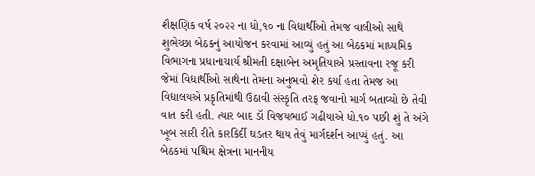શૈક્ષણિક વર્ષ ૨૦૨૨ ના ધો,૧૦ ના વિદ્યાર્થીઓ તેમજ વાલીઓ સાથે શુભેચ્છા બેઠકનું આયોજન કરવામાં આવ્યું હતું આ બેઠકમાં માધ્યમિક વિભાગના પ્રધાનાચાર્ય શ્રીમતી દક્ષાબેન અમૃતિયાએ પ્રસ્તાવના રજૂ કરી જેમાં વિદ્યાર્થીઓ સાથેના તેમના અનુભવો શેર કર્યા હતા તેમજ આ વિદ્યાલયએ પ્રકૃતિમાંથી ઉઠાવી સંસ્કૃતિ તરફ જવાનો માર્ગ બતાવ્યો છે તેવી વાત કરી હતી. ત્યાર બાદ ડૉ વિજયભાઈ ગઢીયાએ ધો.૧૦ પછી શું તે અંગે ખૂબ સારી રીતે કારકિર્દી ઘડતર થાય તેવું માર્ગદર્શન આપ્યું હતું. આ બેઠકમાં પશ્ચિમ ક્ષેત્રના માનનીય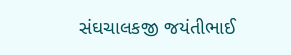સંઘચાલકજી જયંતીભાઈ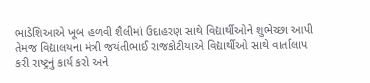ભાડેશિઆએ ખૂબ હળવી શૈલીમાં ઉદાહરણ સાથે વિદ્યાર્થીઓને શુભેચ્છા આપી તેમજ વિદ્યાલયના મંત્રી જયંતીભાઈ રાજકોટીયાએ વિદ્યાર્થીઓ સાથે વાર્તાલાપ કરી રાષ્ટ્રનું કાર્ય કરો અને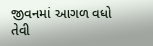જીવનમાં આગળ વધો તેવી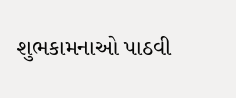શુભકામનાઓ પાઠવી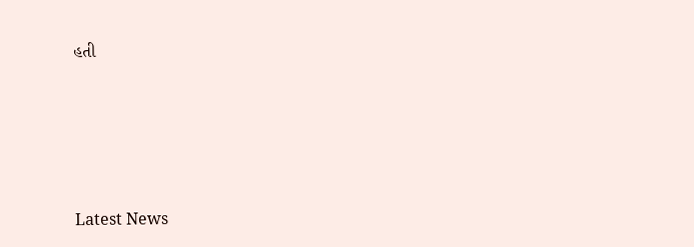હતી






Latest News